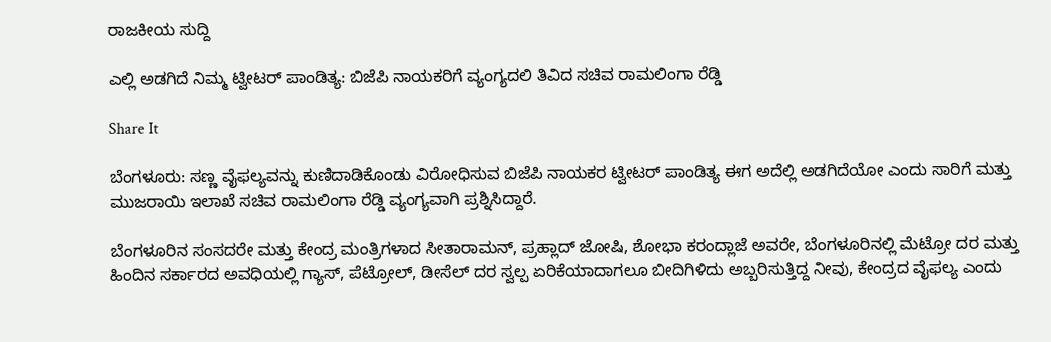ರಾಜಕೀಯ ಸುದ್ದಿ

ಎಲ್ಲಿ ಅಡಗಿದೆ ನಿಮ್ಮ ಟ್ವೀಟರ್ ಪಾಂಡಿತ್ಯ: ಬಿಜೆಪಿ ನಾಯಕರಿಗೆ ವ್ಯಂಗ್ಯದಲಿ ತಿವಿದ ಸಚಿವ ರಾಮಲಿಂಗಾ ರೆಡ್ಡಿ

Share It

ಬೆಂಗಳೂರು: ಸಣ್ಣ ವೈಫಲ್ಯವನ್ನು ಕುಣಿದಾಡಿಕೊಂಡು ವಿರೋಧಿಸುವ ಬಿಜೆಪಿ ನಾಯಕರ ಟ್ವೀಟರ್ ಪಾಂಡಿತ್ಯ ಈಗ ಅದೆಲ್ಲಿ ಅಡಗಿದೆಯೋ ಎಂದು ಸಾರಿಗೆ ಮತ್ತು ಮುಜರಾಯಿ ಇಲಾಖೆ ಸಚಿವ ರಾಮಲಿಂಗಾ ರೆಡ್ಡಿ ವ್ಯಂಗ್ಯವಾಗಿ ಪ್ರಶ್ನಿಸಿದ್ದಾರೆ.

ಬೆಂಗಳೂರಿನ ಸಂಸದರೇ ಮತ್ತು ಕೇಂದ್ರ ಮಂತ್ರಿಗಳಾದ ಸೀತಾರಾಮನ್, ಪ್ರಹ್ಲಾದ್ ಜೋಷಿ, ಶೋಭಾ ಕರಂದ್ಲಾಜೆ ಅವರೇ, ಬೆಂಗಳೂರಿನಲ್ಲಿ ಮೆಟ್ರೋ ದರ ಮತ್ತು ಹಿಂದಿನ ಸರ್ಕಾರದ ಅವಧಿಯಲ್ಲಿ ಗ್ಯಾಸ್, ಪೆಟ್ರೋಲ್, ಡೀಸೆಲ್ ದರ ಸ್ವಲ್ಪ ಏರಿಕೆಯಾದಾಗಲೂ ಬೀದಿಗಿಳಿದು ಅಬ್ಬರಿಸುತ್ತಿದ್ದ ನೀವು, ಕೇಂದ್ರದ ವೈಫಲ್ಯ ಎಂದು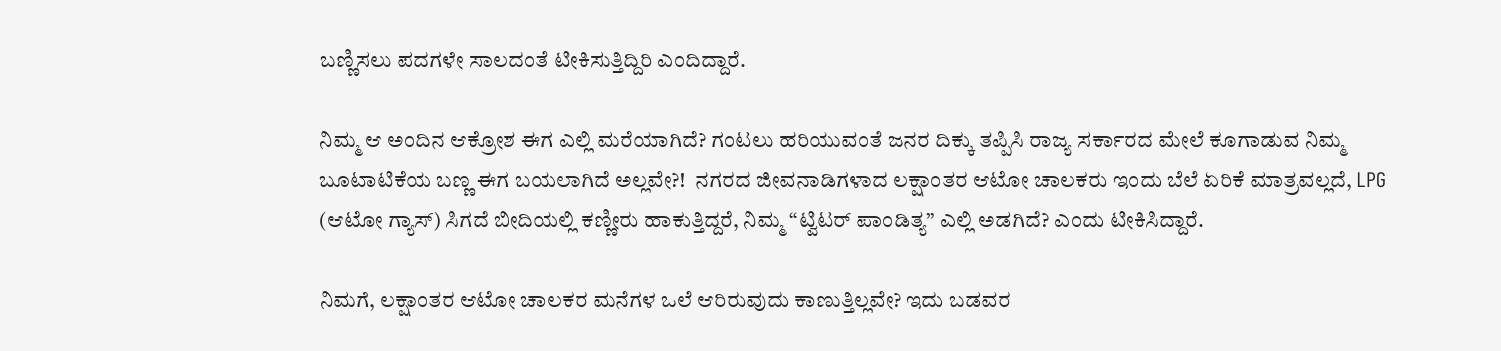ಬಣ್ಣಿಸಲು ಪದಗಳೇ ಸಾಲದಂತೆ ಟೀಕಿಸುತ್ತಿದ್ದಿರಿ ಎಂದಿದ್ದಾರೆ.

ನಿಮ್ಮ ಆ ಅಂದಿನ ಆಕ್ರೋಶ ಈಗ ಎಲ್ಲಿ ಮರೆಯಾಗಿದೆ? ಗಂಟಲು ಹರಿಯುವಂತೆ ಜನರ ದಿಕ್ಕು ತಪ್ಪಿಸಿ ರಾಜ್ಯ ಸರ್ಕಾರದ ಮೇಲೆ ಕೂಗಾಡುವ ನಿಮ್ಮ ಬೂಟಾಟಿಕೆಯ ಬಣ್ಣ ಈಗ ಬಯಲಾಗಿದೆ ಅಲ್ಲವೇ?!  ನಗರದ ಜೀವನಾಡಿಗಳಾದ ಲಕ್ಷಾಂತರ ಆಟೋ ಚಾಲಕರು ಇಂದು ಬೆಲೆ ಏರಿಕೆ ಮಾತ್ರವಲ್ಲದೆ, LPG (ಆಟೋ ಗ್ಯಾಸ್) ಸಿಗದೆ ಬೀದಿಯಲ್ಲಿ ಕಣ್ಣೀರು ಹಾಕುತ್ತಿದ್ದರೆ, ನಿಮ್ಮ “ಟ್ವಿಟರ್ ಪಾಂಡಿತ್ಯ” ಎಲ್ಲಿ ಅಡಗಿದೆ? ಎಂದು ಟೀಕಿಸಿದ್ದಾರೆ.

ನಿಮಗೆ, ಲಕ್ಷಾಂತರ ಆಟೋ ಚಾಲಕರ ಮನೆಗಳ ಒಲೆ ಆರಿರುವುದು ಕಾಣುತ್ತಿಲ್ಲವೇ? ಇದು ಬಡವರ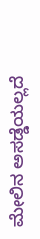ಮೇಲಿನ ಅಸಡ್ಡೆಯಲ್ಲದೆ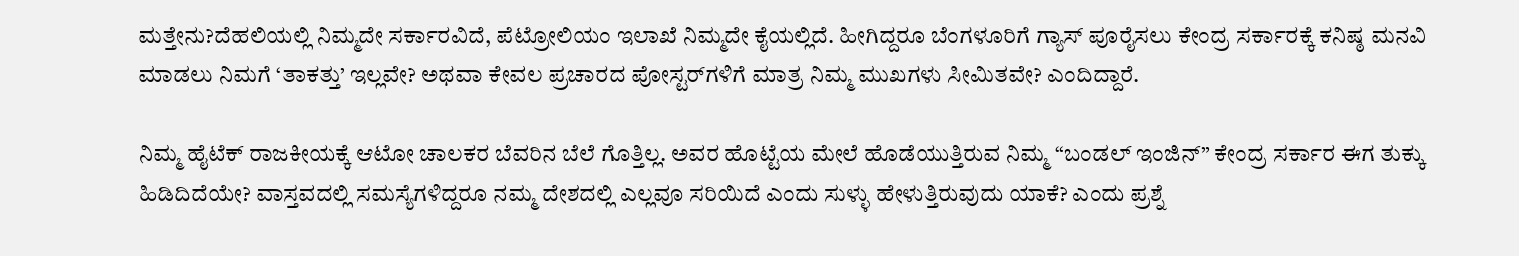ಮತ್ತೇನು?ದೆಹಲಿಯಲ್ಲಿ ನಿಮ್ಮದೇ ಸರ್ಕಾರವಿದೆ, ಪೆಟ್ರೋಲಿಯಂ ಇಲಾಖೆ ನಿಮ್ಮದೇ ಕೈಯಲ್ಲಿದೆ. ಹೀಗಿದ್ದರೂ ಬೆಂಗಳೂರಿಗೆ ಗ್ಯಾಸ್ ಪೂರೈಸಲು ಕೇಂದ್ರ ಸರ್ಕಾರಕ್ಕೆ ಕನಿಷ್ಠ ಮನವಿ ಮಾಡಲು ನಿಮಗೆ ‘ತಾಕತ್ತು’ ಇಲ್ಲವೇ? ಅಥವಾ ಕೇವಲ ಪ್ರಚಾರದ ಪೋಸ್ಟರ್‌ಗಳಿಗೆ ಮಾತ್ರ ನಿಮ್ಮ ಮುಖಗಳು ಸೀಮಿತವೇ? ಎಂದಿದ್ದಾರೆ.

ನಿಮ್ಮ ಹೈಟೆಕ್ ರಾಜಕೀಯಕ್ಕೆ ಆಟೋ ಚಾಲಕರ ಬೆವರಿನ ಬೆಲೆ ಗೊತ್ತಿಲ್ಲ. ಅವರ ಹೊಟ್ಟೆಯ ಮೇಲೆ ಹೊಡೆಯುತ್ತಿರುವ ನಿಮ್ಮ “ಬಂಡಲ್ ಇಂಜಿನ್” ಕೇಂದ್ರ ಸರ್ಕಾರ ಈಗ ತುಕ್ಕು ಹಿಡಿದಿದೆಯೇ? ವಾಸ್ತವದಲ್ಲಿ ಸಮಸ್ಯೆಗಳಿದ್ದರೂ ನಮ್ಮ ದೇಶದಲ್ಲಿ ಎಲ್ಲವೂ ಸರಿಯಿದೆ ಎಂದು ಸುಳ್ಳು ಹೇಳುತ್ತಿರುವುದು ಯಾಕೆ? ಎಂದು ಪ್ರಶ್ನೆ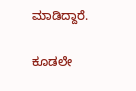ಮಾಡಿದ್ದಾರೆ.

ಕೂಡಲೇ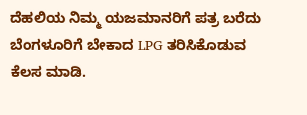ದೆಹಲಿಯ ನಿಮ್ಮ ಯಜಮಾನರಿಗೆ ಪತ್ರ ಬರೆದು ಬೆಂಗಳೂರಿಗೆ ಬೇಕಾದ LPG ತರಿಸಿಕೊಡುವ ಕೆಲಸ ಮಾಡಿ.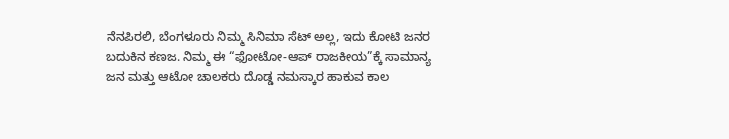ನೆನಪಿರಲಿ, ಬೆಂಗಳೂರು ನಿಮ್ಮ ಸಿನಿಮಾ ಸೆಟ್ ಅಲ್ಲ, ಇದು ಕೋಟಿ ಜನರ ಬದುಕಿನ ಕಣಜ. ನಿಮ್ಮ ಈ “ಫೋಟೋ-ಆಪ್ ರಾಜಕೀಯ”ಕ್ಕೆ ಸಾಮಾನ್ಯ ಜನ ಮತ್ತು ಆಟೋ ಚಾಲಕರು ದೊಡ್ಡ ನಮಸ್ಕಾರ ಹಾಕುವ ಕಾಲ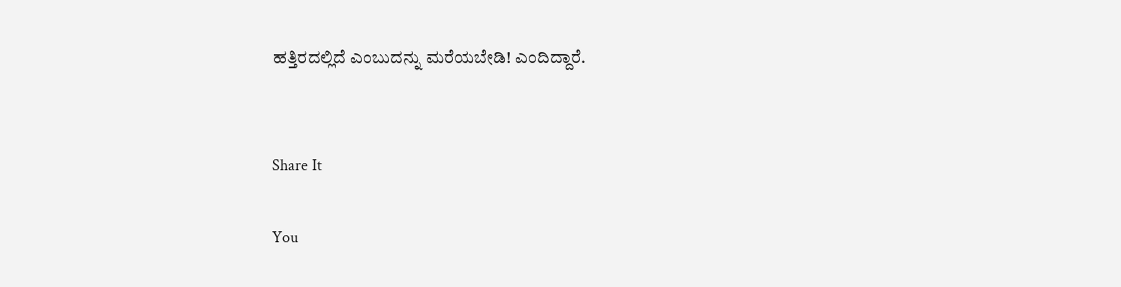ಹತ್ತಿರದಲ್ಲಿದೆ ಎಂಬುದನ್ನು ಮರೆಯಬೇಡಿ! ಎಂದಿದ್ದಾರೆ.


Share It

You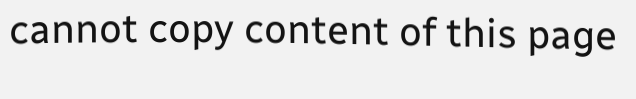cannot copy content of this page